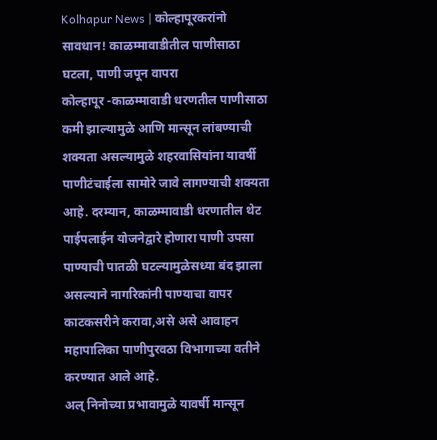Kolhapur News | कोल्हापूरकरांनो सावधान! काळम्मावाडीतील पाणीसाठा घटला, पाणी जपून वापरा
कोल्हापूर -काळम्मावाडी धरणतील पाणीसाठा कमी झाल्यामुळे आणि मान्सून लांबण्याची शक्यता असल्यामुळे शहरवासियांना यावर्षी पाणीटंचाईला सामोरे जावे लागण्याची शक्यता आहे. दरम्यान, काळम्मावाडी धरणातील थेट पाईपलाईन योजनेद्वारे होणारा पाणी उपसा पाण्याची पातळी घटल्यामुळेसध्या बंद झाला असल्याने नागरिकांनी पाण्याचा वापर काटकसरीने करावा,असे असे आवाहन महापालिका पाणीपुरवठा विभागाच्या वतीने करण्यात आले आहे.
अल् निनोच्या प्रभावामुळे यावर्षी मान्सून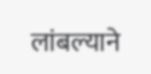लांबल्याने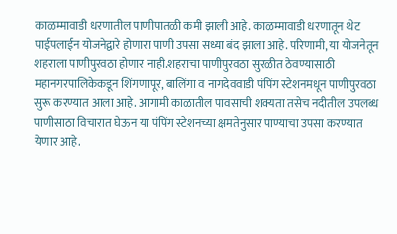काळम्मावाडी धरणातील पाणीपातळी कमी झाली आहे. काळम्मावाडी धरणातून थेट पाईपलाईन योजनेद्वारे होणारा पाणी उपसा सध्या बंद झाला आहे. परिणामी, या योजनेतून शहराला पाणीपुरवठा होणार नाही.शहराचा पाणीपुरवठा सुरळीत ठेवण्यासाठी महानगरपालिकेकडून शिंगणापूर, बालिंगा व नागदेववाडी पंपिंग स्टेशनमधून पाणीपुरवठा सुरू करण्यात आला आहे. आगामी काळातील पावसाची शक्यता तसेच नदीतील उपलब्ध पाणीसाठा विचारात घेऊन या पंपिंग स्टेशनच्या क्षमतेनुसार पाण्याचा उपसा करण्यात येणार आहे.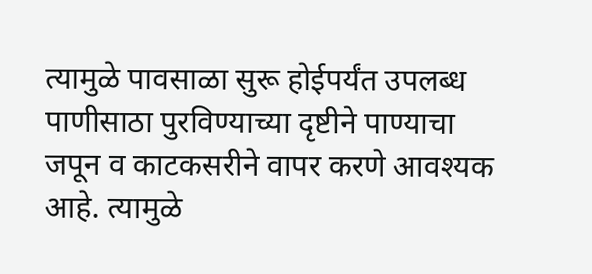त्यामुळे पावसाळा सुरू होईपर्यंत उपलब्ध पाणीसाठा पुरविण्याच्या दृष्टीने पाण्याचा जपून व काटकसरीने वापर करणे आवश्यक आहे. त्यामुळे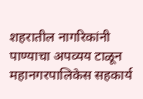शहरातील नागरिकांनी पाण्याचा अपव्यय टाळून महानगरपालिकेस सहकार्य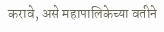करावे, असे महापालिकेच्या वतीने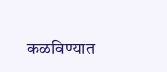कळविण्यात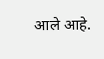आले आहे.